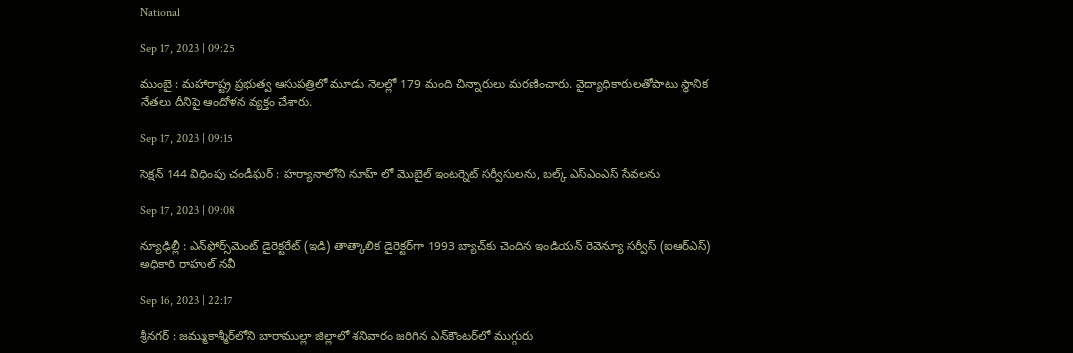National

Sep 17, 2023 | 09:25

ముంబై : మహారాష్ట్ర ప్రభుత్వ ఆసుపత్రిలో మూడు నెలల్లో 179 మంది చిన్నారులు మరణించారు. వైద్యాధికారులతోపాటు స్థానిక నేతలు దీనిపై ఆందోళన వ్యక్తం చేశారు.

Sep 17, 2023 | 09:15

సెక్షన్‌ 144 విధింపు చండీఘర్‌ : హర్యానాలోని నూహ్ లో మొబైల్‌ ఇంటర్నెట్‌ సర్వీసులను, బల్క్‌ ఎస్‌ఎంఎస్‌ సేవలను

Sep 17, 2023 | 09:08

న్యూఢిల్లీ : ఎన్‌ఫోర్స్‌మెంట్‌ డైరెక్టరేట్‌ (ఇడి) తాత్కాలిక డైరెక్టర్‌గా 1993 బ్యాచ్‌కు చెందిన ఇండియన్‌ రెవెన్యూ సర్వీస్‌ (ఐఆర్‌ఎస్‌) అధికారి రాహుల్‌ నవీ

Sep 16, 2023 | 22:17

శ్రీనగర్‌ : జమ్ముకాశ్మీర్‌లోని బారాముల్లా జిల్లాలో శనివారం జరిగిన ఎన్‌కౌంటర్‌లో ముగ్గురు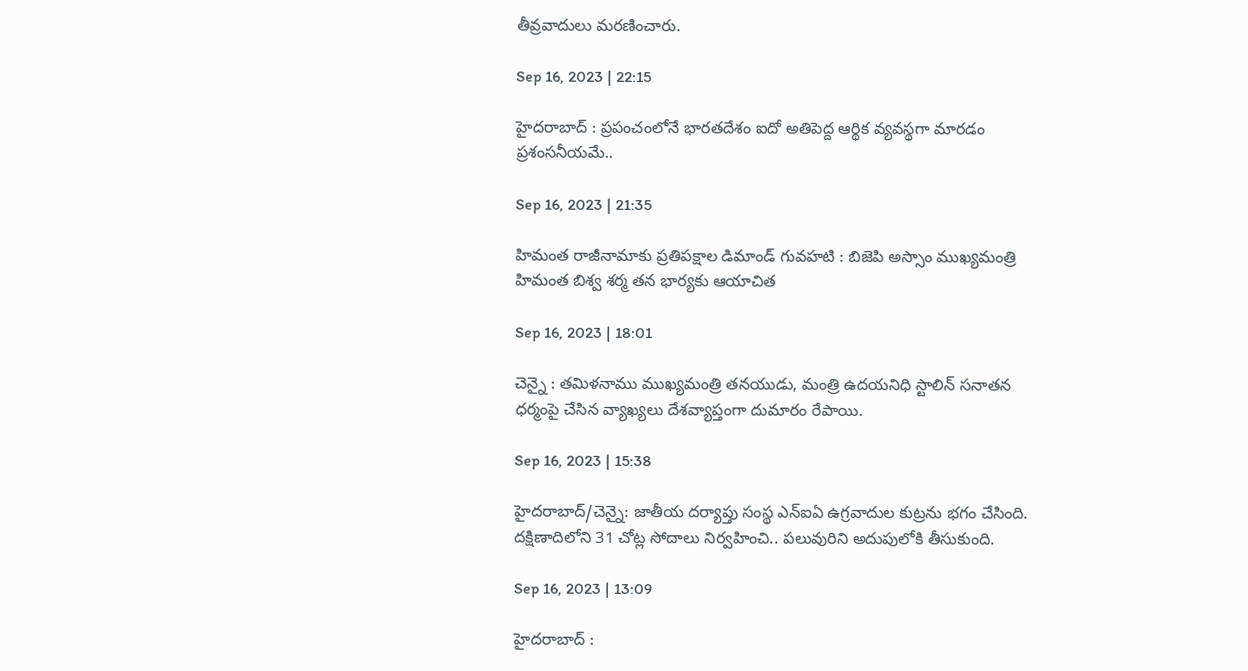తీవ్రవాదులు మరణించారు.

Sep 16, 2023 | 22:15

హైదరాబాద్‌ : ప్రపంచంలోనే భారతదేశం ఐదో అతిపెద్ద ఆర్థిక వ్యవస్థగా మారడం ప్రశంసనీయమే..

Sep 16, 2023 | 21:35

హిమంత రాజీనామాకు ప్రతిపక్షాల డిమాండ్‌ గువహటి : బిజెపి అస్సాం ముఖ్యమంత్రి హిమంత బిశ్వ శర్మ తన భార్యకు ఆయాచిత

Sep 16, 2023 | 18:01

చెన్నై : తమిళనాము ముఖ్యమంత్రి తనయుడు, మంత్రి ఉదయనిధి స్టాలిన్‌ సనాతన ధర్మంపై చేసిన వ్యాఖ్యలు దేశవ్యాప్తంగా దుమారం రేపాయి.

Sep 16, 2023 | 15:38

హైదరాబాద్‌/చెన్నై: జాతీయ దర్యాప్తు సంస్థ ఎన్‌ఐఏ ఉగ్రవాదుల కుట్రను భగం చేసింది. దక్షిణాదిలోని 31 చోట్ల సోదాలు నిర్వహించి.. పలువురిని అదుపులోకి తీసుకుంది.

Sep 16, 2023 | 13:09

హైదరాబాద్‌ :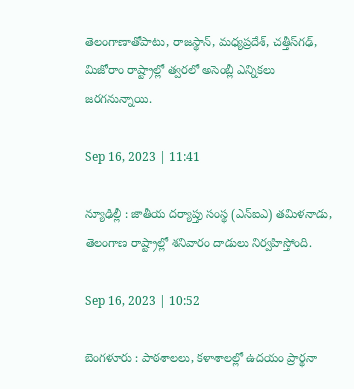తెలంగాణాతోపాటు, రాజస్థాన్‌, మధ్యప్రదేశ్‌, చత్తీస్‌గఢ్‌, మిజోరాం రాష్ట్రాల్లో త్వరలో అసెంబ్లీ ఎన్నికలు జరగనున్నాయి.

Sep 16, 2023 | 11:41

న్యూఢిల్లీ : జాతీయ దర్యాప్తు సంస్థ (ఎన్‌ఐఎ) తమిళనాడు, తెలంగాణ రాష్ట్రాల్లో శనివారం దాడులు నిర్వహిస్తోంది.

Sep 16, 2023 | 10:52

బెంగళూరు : పాఠశాలలు, కళాశాలల్లో ఉదయం ప్రార్థనా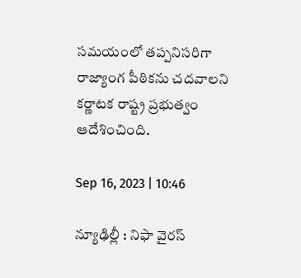సమయంలో తప్పనిసరిగా రాజ్యాంగ పీఠికను చదవాలని కర్ణాటక రాష్ట్ర ప్రభుత్వం ఆదేశించింది.

Sep 16, 2023 | 10:46

న్యూఢిల్లీ : నిఫా వైరస్‌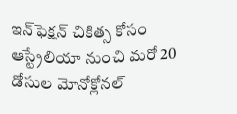ఇన్‌ఫెక్షన్‌ చికిత్స కోసం ఆస్ట్రేలియా నుంచి మరో 20 డోసుల మోనోక్లోనల్‌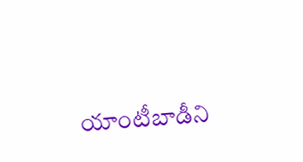యాంటీబాడీని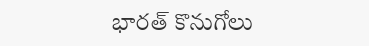భారత్‌ కొనుగోలు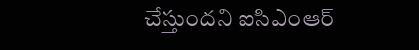చేస్తుందని ఐసిఎంఆర్‌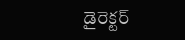డైరెక్టర్